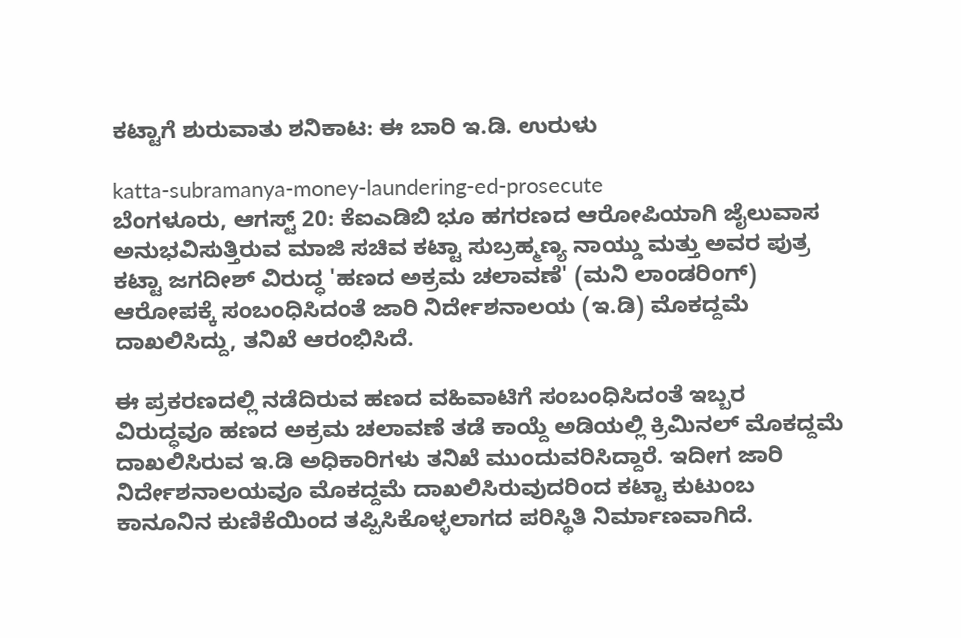ಕಟ್ಟಾಗೆ ಶುರುವಾತು ಶನಿಕಾಟ: ಈ ಬಾರಿ ಇ.ಡಿ. ಉರುಳು

katta-subramanya-money-laundering-ed-prosecute
ಬೆಂಗಳೂರು, ಆಗಸ್ಟ್ 20: ಕೆಐಎಡಿಬಿ ಭೂ ಹಗರಣದ ಆರೋಪಿಯಾಗಿ ಜೈಲುವಾಸ ಅನುಭವಿಸುತ್ತಿರುವ ಮಾಜಿ ಸಚಿವ ಕಟ್ಟಾ ಸುಬ್ರಹ್ಮಣ್ಯ ನಾಯ್ಡು ಮತ್ತು ಅವರ ಪುತ್ರ ಕಟ್ಟಾ ಜಗದೀಶ್ ವಿರುದ್ಧ 'ಹಣದ ಅಕ್ರಮ ಚಲಾವಣೆ' (ಮನಿ ಲಾಂಡರಿಂಗ್) ಆರೋಪಕ್ಕೆ ಸಂಬಂಧಿಸಿದಂತೆ ಜಾರಿ ನಿರ್ದೇಶನಾಲಯ (ಇ.ಡಿ) ಮೊಕದ್ದಮೆ ದಾಖಲಿಸಿದ್ದು, ತನಿಖೆ ಆರಂಭಿಸಿದೆ.

ಈ ಪ್ರಕರಣದಲ್ಲಿ ನಡೆದಿರುವ ಹಣದ ವಹಿವಾಟಿಗೆ ಸಂಬಂಧಿಸಿದಂತೆ ಇಬ್ಬರ ವಿರುದ್ಧವೂ ಹಣದ ಅಕ್ರಮ ಚಲಾವಣೆ ತಡೆ ಕಾಯ್ದೆ ಅಡಿಯಲ್ಲಿ ಕ್ರಿಮಿನಲ್ ಮೊಕದ್ದಮೆ ದಾಖಲಿಸಿರುವ ಇ.ಡಿ ಅಧಿಕಾರಿಗಳು ತನಿಖೆ ಮುಂದುವರಿಸಿದ್ದಾರೆ. ಇದೀಗ ಜಾರಿ ನಿರ್ದೇಶನಾಲಯವೂ ಮೊಕದ್ದಮೆ ದಾಖಲಿಸಿರುವುದರಿಂದ ಕಟ್ಟಾ ಕುಟುಂಬ ಕಾನೂನಿನ ಕುಣಿಕೆಯಿಂದ ತಪ್ಪಿಸಿಕೊಳ್ಳಲಾಗದ ಪರಿಸ್ಥಿತಿ ನಿರ್ಮಾಣವಾಗಿದೆ.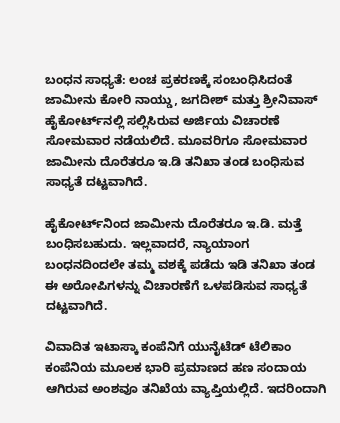ಬಂಧನ ಸಾಧ್ಯತೆ: ಲಂಚ ಪ್ರಕರಣಕ್ಕೆ ಸಂಬಂಧಿಸಿದಂತೆ ಜಾಮೀನು ಕೋರಿ ನಾಯ್ಡು, ಜಗದೀಶ್ ಮತ್ತು ಶ್ರೀನಿವಾಸ್ ಹೈಕೋರ್ಟ್‌ನಲ್ಲಿ ಸಲ್ಲಿಸಿರುವ ಅರ್ಜಿಯ ವಿಚಾರಣೆ ಸೋಮವಾರ ನಡೆಯಲಿದೆ. ಮೂವರಿಗೂ ಸೋಮವಾರ ಜಾಮೀನು ದೊರೆತರೂ ಇ.ಡಿ ತನಿಖಾ ತಂಡ ಬಂಧಿಸುವ ಸಾಧ್ಯತೆ ದಟ್ಟವಾಗಿದೆ.

ಹೈಕೋರ್ಟ್‌ನಿಂದ ಜಾಮೀನು ದೊರೆತರೂ ಇ.ಡಿ. ಮತ್ತೆ ಬಂಧಿಸಬಹುದು. ಇಲ್ಲವಾದರೆ, ನ್ಯಾಯಾಂಗ ಬಂಧನದಿಂದಲೇ ತಮ್ಮ ವಶಕ್ಕೆ ಪಡೆದು ಇಡಿ ತನಿಖಾ ತಂಡ ಈ ಅರೋಪಿಗಳನ್ನು ವಿಚಾರಣೆಗೆ ಒಳಪಡಿಸುವ ಸಾಧ್ಯತೆ ದಟ್ಟವಾಗಿದೆ.

ವಿವಾದಿತ ಇಟಾಸ್ಕಾ ಕಂಪೆನಿಗೆ ಯುನೈಟೆಡ್ ಟೆಲಿಕಾಂ ಕಂಪೆನಿಯ ಮೂಲಕ ಭಾರಿ ಪ್ರಮಾಣದ ಹಣ ಸಂದಾಯ ಆಗಿರುವ ಅಂಶವೂ ತನಿಖೆಯ ವ್ಯಾಪ್ತಿಯಲ್ಲಿದೆ. ಇದರಿಂದಾಗಿ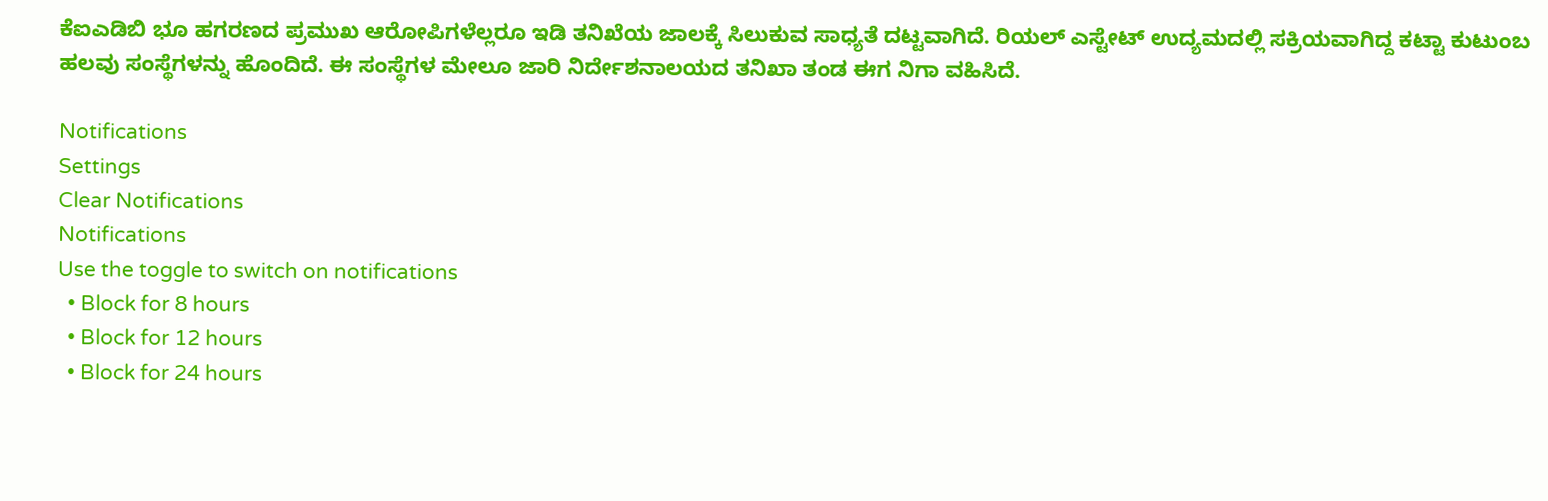ಕೆಐಎಡಿಬಿ ಭೂ ಹಗರಣದ ಪ್ರಮುಖ ಆರೋಪಿಗಳೆಲ್ಲರೂ ಇಡಿ ತನಿಖೆಯ ಜಾಲಕ್ಕೆ ಸಿಲುಕುವ ಸಾಧ್ಯತೆ ದಟ್ಟವಾಗಿದೆ. ರಿಯಲ್ ಎಸ್ಟೇಟ್ ಉದ್ಯಮದಲ್ಲಿ ಸಕ್ರಿಯವಾಗಿದ್ದ ಕಟ್ಟಾ ಕುಟುಂಬ ಹಲವು ಸಂಸ್ಥೆಗಳನ್ನು ಹೊಂದಿದೆ. ಈ ಸಂಸ್ಥೆಗಳ ಮೇಲೂ ಜಾರಿ ನಿರ್ದೇಶನಾಲಯದ ತನಿಖಾ ತಂಡ ಈಗ ನಿಗಾ ವಹಿಸಿದೆ.

Notifications
Settings
Clear Notifications
Notifications
Use the toggle to switch on notifications
  • Block for 8 hours
  • Block for 12 hours
  • Block for 24 hours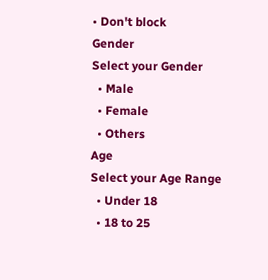• Don't block
Gender
Select your Gender
  • Male
  • Female
  • Others
Age
Select your Age Range
  • Under 18
  • 18 to 25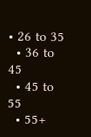• 26 to 35
  • 36 to 45
  • 45 to 55
  • 55+